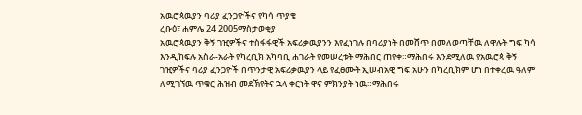አዉሮጳዉያን ባሪያ ፈንጋዮችና የካሳ ጥያቄ
ረቡዕ፣ ሐምሌ 24 2005ማስታወቂያ
አዉሮጳዉያን ቅኝ ገዢዎችና ተስፋፋዊች አፍሪቃዉያንን እየፈነገሉ በባሪያነት በመሸጥ በመለወጣቸዉ ለዋሉት ግፍ ካሳ እንዲከፍሉ አስራ-አራት የካረቢክ አካባቢ ሐገራት የመሠረቱት ማሕበር ጠየቀ።ማሕበሩ እንደሚለዉ የአዉሮጳ ቅኝ ገዢዎችና ባሪያ ፈንጋዮች በጥንታዊ አፍሪቃዉያን ላይ የፈፀሙት ኢሠብአዊ ግፍ አሁን በካረቢክም ሆነ በተቀረዉ ዓለም ለሚገኘዉ ጥቁር ሕዝብ መደኽየትና ኋላ ቀርነት ዋና ምክንያት ነዉ።ማሕበሩ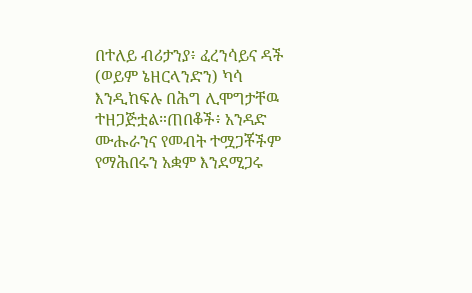በተለይ ብሪታንያ፥ ፈረንሳይና ዳች (ወይም ኔዘርላንድን) ካሳ እንዲከፍሉ በሕግ ሊሞግታቸዉ ተዘጋጅቷል።ጠበቆች፥ አንዳድ ሙሑራንና የመብት ተሟጋቾችም የማሕበሩን አቋም እንደሚጋሩ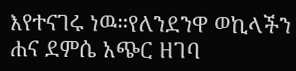እየተናገሩ ነዉ።የለንደንዋ ወኪላችን ሐና ደምሴ አጭር ዘገባ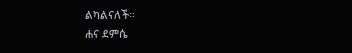ልካልናለች።
ሐና ደምሴ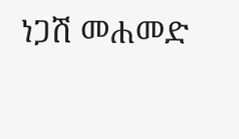ነጋሽ መሐመድ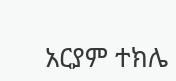አርያም ተክሌ